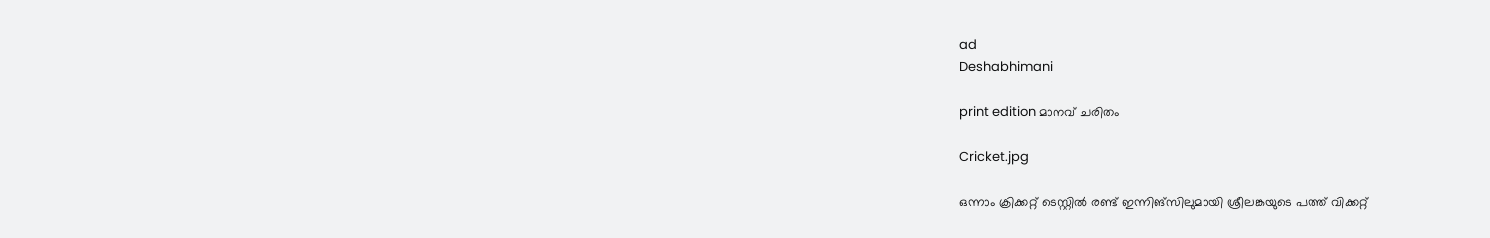ad
Deshabhimani

print edition മാനവ് ചരിതം

Cricket.jpg

ഒന്നാം ക്രിക്കറ്റ് ടെസ്റ്റിൽ രണ്ട് ഇന്നിങ്സിലുമായി ശ്രീലങ്കയുടെ പത്ത് വിക്കറ്റ്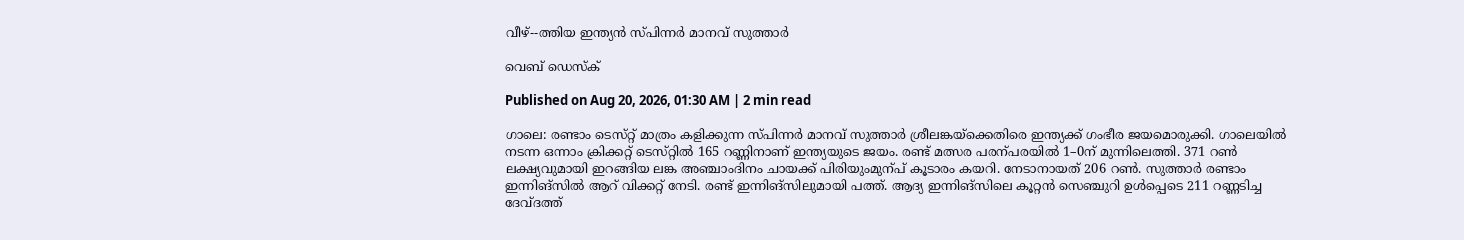വീഴ്--ത്തിയ ഇന്ത്യൻ സ്പിന്നർ മാനവ് സുത്താർ

വെബ് ഡെസ്ക്

Published on Aug 20, 2026, 01:30 AM | 2 min read

ഗാലെ: രണ്ടാം ടെസ്‌റ്റ്‌ മാത്രം കളിക്കുന്ന സ്‌പിന്നർ മാനവ്‌ സുത്താർ ശ്രീലങ്കയ്‌ക്കെതിരെ ഇന്ത്യക്ക്‌ ഗംഭീര ജയമൊരുക്കി. ഗാലെയിൽ നടന്ന ഒന്നാം ക്രിക്കറ്റ്‌ ടെസ്‌റ്റിൽ 165 റണ്ണിനാണ്‌ ഇന്ത്യയുടെ ജയം. രണ്ട്‌ മത്സര പരന്പരയിൽ 1–0ന്‌ മുന്നിലെത്തി. 371 റൺ ലക്ഷ്യവുമായി ഇറങ്ങിയ ലങ്ക അഞ്ചാംദിനം ചായക്ക്‌ പിരിയുംമുന്പ്‌ കൂടാരം കയറി. നേടാനായത്‌ 206 റൺ. സുത്താർ രണ്ടാം ഇന്നിങ്‌സിൽ ആറ്‌ വിക്കറ്റ്‌ നേടി. രണ്ട്‌ ഇന്നിങ്‌സിലുമായി പത്ത്‌. ആദ്യ ഇന്നിങ്‌സിലെ കൂറ്റൻ സെഞ്ചുറി ഉൾപ്പെടെ 211 റണ്ണടിച്ച ദേവ്‌ദത്ത്‌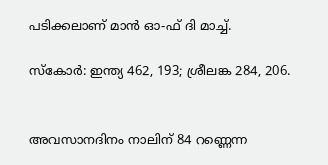പടിക്കലാണ്‌ മാൻ ഓ-ഫ്‌ ദി മാച്ച്‌.

സ്‌കോർ: ഇന്ത്യ 462, 193; ശ്രീലങ്ക 284, 206.


അവസാനദിനം നാലിന്‌ 84 റണ്ണെന്ന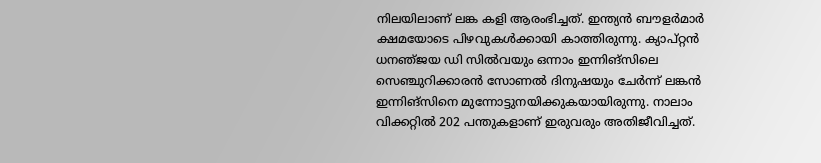നിലയിലാണ്‌ ലങ്ക കളി ആരംഭിച്ചത്‌. ഇന്ത്യൻ ബ‍ൗളർമാർ ക്ഷമയോടെ പിഴവുകൾക്കായി കാത്തിരുന്നു. ക്യാപ്‌റ്റൻ ധനഞ്‌ജയ ഡി സിൽവയും ഒന്നാം ഇന്നിങ്‌സിലെ സെഞ്ചുറിക്കാരൻ സോണൽ ദിനുഷയും ചേർന്ന്‌ ലങ്കൻ ഇന്നിങ്‌സിനെ മുന്നോട്ടുനയിക്കുകയായിരുന്നു. നാലാം വിക്കറ്റിൽ 202 പന്തുകളാണ്‌ ഇരുവരും അതിജീവിച്ചത്‌.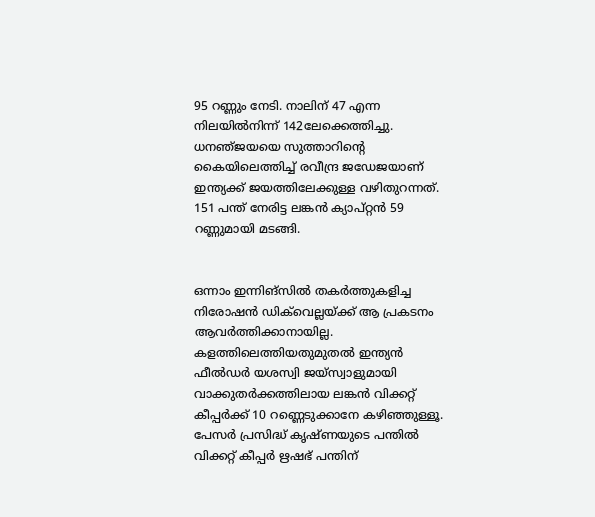95 റണ്ണും നേടി. നാലിന്‌ 47 എന്ന നിലയിൽനിന്ന്‌ 142ലേക്കെത്തിച്ചു. ധനഞ്‌ജയയെ സുത്താറിന്റെ കൈയിലെത്തിച്ച്‌ രവീന്ദ്ര ജഡേജയാണ്‌ ഇന്ത്യക്ക്‌ ജയത്തിലേക്കുള്ള വഴിതുറന്നത്‌. 151 പന്ത്‌ നേരിട്ട ലങ്കൻ ക്യാപ്റ്റൻ 59 റണ്ണുമായി മടങ്ങി.


ഒന്നാം ഇന്നിങ്‌സിൽ തകർത്തുകളിച്ച നിരോഷൻ ഡിക്‌വെല്ലയ്‌ക്ക്‌ ആ പ്രകടനം ആവർത്തിക്കാനായില്ല. കളത്തിലെത്തിയതുമുതൽ ഇന്ത്യൻ ഫീൽഡർ യശസ്വി ജയ്‌സ്വാളുമായി വാക്കുതർക്കത്തിലായ ലങ്കൻ വിക്കറ്റ്‌ കീപ്പർക്ക്‌ 10 റണ്ണെടുക്കാനേ കഴിഞ്ഞുള്ളൂ. പേസർ പ്രസിദ്ധ്‌ കൃഷ്‌ണയുടെ പന്തിൽ വിക്കറ്റ്‌ കീപ്പർ ഋഷഭ്‌ പന്തിന്‌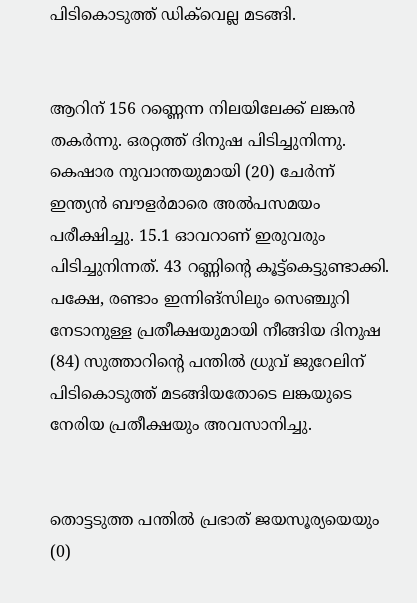പിടികൊടുത്ത്‌ ഡിക്‌വെല്ല മടങ്ങി.


ആറിന്‌ 156 റണ്ണെന്ന നിലയിലേക്ക്‌ ലങ്കൻ തകർന്നു. ഒരറ്റത്ത്‌ ദിനുഷ പിടിച്ചുനിന്നു. കെഷാര നുവാന്തയുമായി (20) ചേർന്ന്‌ ഇന്ത്യൻ ബ‍ൗളർമാരെ അൽപസമയം പരീക്ഷിച്ചു. 15.1 ഓവറാണ്‌ ഇരുവരും പിടിച്ചുനിന്നത്‌. 43 റണ്ണിന്റെ കൂട്ട്‌കെട്ടുണ്ടാക്കി. പക്ഷേ, രണ്ടാം ഇന്നിങ്‌സിലും സെഞ്ചുറി നേടാനുള്ള പ്രതീക്ഷയുമായി നീങ്ങിയ ദിനുഷ (84) സുത്താറിന്റെ പന്തിൽ ധ്രുവ്‌ ജുറേലിന്‌ പിടികൊടുത്ത്‌ മടങ്ങിയതോടെ ലങ്കയുടെ നേരിയ പ്രതീക്ഷയും അവസാനിച്ചു.


തൊട്ടടുത്ത പന്തിൽ പ്രഭാത്‌ ജയസൂര്യയെയും (0)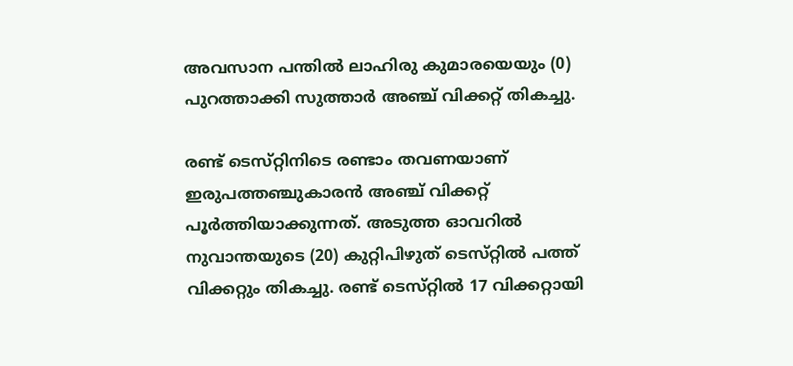അവസാന പന്തിൽ ലാഹിരു കുമാരയെയും (0) പുറത്താക്കി സുത്താർ അഞ്ച്‌ വിക്കറ്റ്‌ തികച്ചു.

രണ്ട്‌ ടെസ്‌റ്റിനിടെ രണ്ടാം തവണയാണ്‌ ഇരുപത്തഞ്ചുകാരൻ അഞ്ച്‌ വിക്കറ്റ്‌ പൂർത്തിയാക്കുന്നത്‌. അടുത്ത ഓവറിൽ നുവാന്തയുടെ (20) കുറ്റിപിഴുത് ടെസ്‌റ്റിൽ പത്ത്‌ വിക്കറ്റും തികച്ചു. രണ്ട്‌ ടെസ്‌റ്റിൽ 17 വിക്കറ്റായി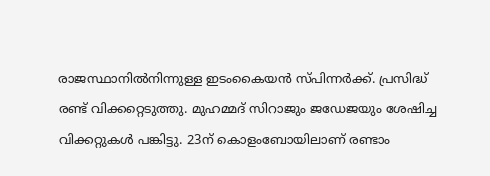രാജസ്ഥാനിൽനിന്നുള്ള ഇടംകൈയൻ സ്‌പിന്നർക്ക്‌. പ്രസിദ്ധ്‌ രണ്ട്‌ വിക്കറ്റെടുത്തു. മുഹമ്മദ്‌ സിറാജും ജഡേജയും ശേഷിച്ച വിക്കറ്റുകൾ പങ്കിട്ടു. 23ന് കൊളംബോയിലാണ്‌ രണ്ടാം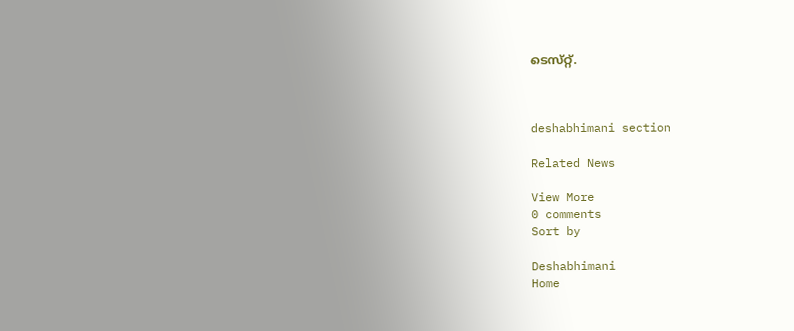ടെസ്‌റ്റ്‌.



deshabhimani section

Related News

View More
0 comments
Sort by

Deshabhimani
Home